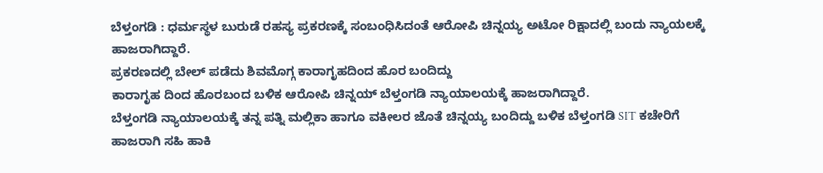ಬೆಳ್ತಂಗಡಿ : ಧರ್ಮಸ್ಥಳ ಬುರುಡೆ ರಹಸ್ಯ ಪ್ರಕರಣಕ್ಕೆ ಸಂಬಂಧಿಸಿದಂತೆ ಆರೋಪಿ ಚಿನ್ನಯ್ಯ ಅಟೋ ರಿಕ್ಷಾದಲ್ಲಿ ಬಂದು ನ್ಯಾಯಲಕ್ಕೆ ಹಾಜರಾಗಿದ್ದಾರೆ.
ಪ್ರಕರಣದಲ್ಲಿ ಬೇಲ್ ಪಡೆದು ಶಿವಮೊಗ್ಗ ಕಾರಾಗೃಹದಿಂದ ಹೊರ ಬಂದಿದ್ದು
ಕಾರಾಗೃಹ ದಿಂದ ಹೊರಬಂದ ಬಳಿಕ ಆರೋಪಿ ಚಿನ್ನಯ್ ಬೆಳ್ತಂಗಡಿ ನ್ಯಾಯಾಲಯಕ್ಕೆ ಹಾಜರಾಗಿದ್ದಾರೆ.
ಬೆಳ್ತಂಗಡಿ ನ್ಯಾಯಾಲಯಕ್ಕೆ ತನ್ನ ಪತ್ನಿ ಮಲ್ಲಿಕಾ ಹಾಗೂ ವಕೀಲರ ಜೊತೆ ಚಿನ್ನಯ್ಯ ಬಂದಿದ್ದು ಬಳಿಕ ಬೆಳ್ತಂಗಡಿ SIT ಕಚೇರಿಗೆ ಹಾಜರಾಗಿ ಸಹಿ ಹಾಕಿ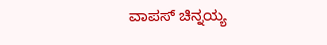ವಾಪಸ್ ಚಿನ್ನಯ್ಯ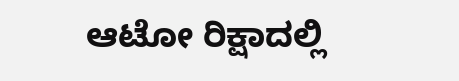ಆಟೋ ರಿಕ್ಷಾದಲ್ಲಿ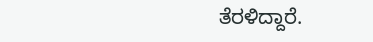ತೆರಳಿದ್ದಾರೆ.